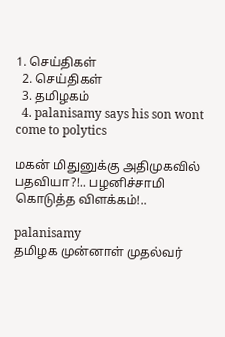1. செய்திகள்
  2. செய்திகள்
  3. த‌மிழக‌ம்
  4. palanisamy says his son wont come to polytics

மகன் மிதுனுக்கு அதிமுகவில் பதவியா?!.. பழனிச்சாமி கொடுத்த விளக்கம்!..

palanisamy
தமிழக முன்னாள் முதல்வர்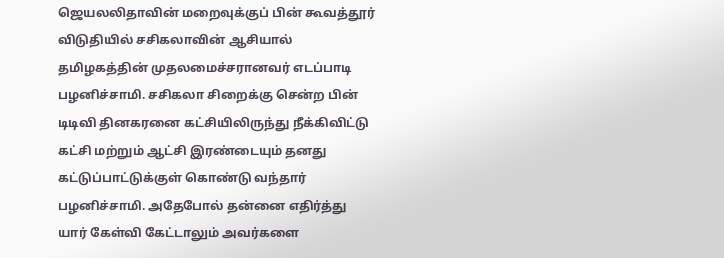ஜெயலலிதாவின் மறைவுக்குப் பின் கூவத்தூர் விடுதியில் சசிகலாவின் ஆசியால் தமிழகத்தின் முதலமைச்சரானவர் எடப்பாடி பழனிச்சாமி. சசிகலா சிறைக்கு சென்ற பின் டிடிவி தினகரனை கட்சியிலிருந்து நீக்கிவிட்டு கட்சி மற்றும் ஆட்சி இரண்டையும் தனது கட்டுப்பாட்டுக்குள் கொண்டு வந்தார் பழனிச்சாமி. அதேபோல் தன்னை எதிர்த்து யார் கேள்வி கேட்டாலும் அவர்களை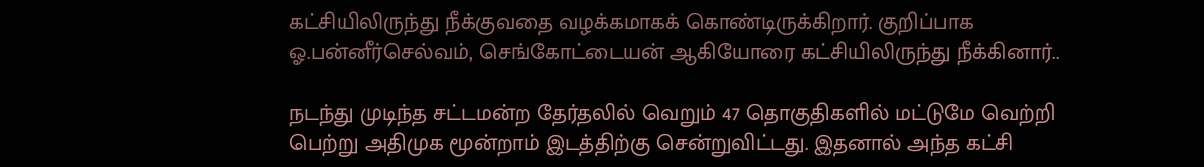கட்சியிலிருந்து நீக்குவதை வழக்கமாகக் கொண்டிருக்கிறார். குறிப்பாக ஓ.பன்னீர்செல்வம், செங்கோட்டையன் ஆகியோரை கட்சியிலிருந்து நீக்கினார்..

நடந்து முடிந்த சட்டமன்ற தேர்தலில் வெறும் 47 தொகுதிகளில் மட்டுமே வெற்றி பெற்று அதிமுக மூன்றாம் இடத்திற்கு சென்றுவிட்டது. இதனால் அந்த கட்சி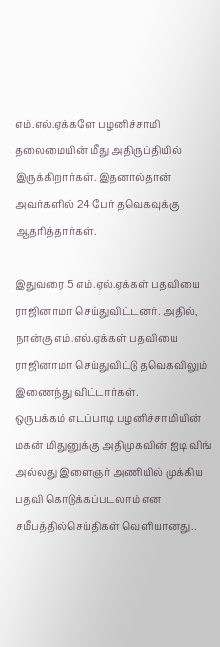எம்.எல்.ஏக்களே பழனிச்சாமி தலைமையின் மீது அதிருப்தியில் இருக்கிறார்கள். இதனால்தான் அவர்களில் 24 பேர் தவெகவுக்கு ஆதரித்தார்கள்.

இதுவரை 5 எம்.ஏல்.ஏக்கள் பதவியை ராஜினாமா செய்துவிட்டனர். அதில், நான்கு எம்.எல்.ஏக்கள் பதவியை ராஜினாமா செய்துவிட்டு தவெகவிலும் இணைந்து விட்டார்கள்.
ஒருபக்கம் எடப்பாடி பழனிச்சாமியின் மகன் மிதுனுக்கு அதிமுகவின் ஐடி விங் அல்லது இளைஞர் அணியில் முக்கிய பதவி கொடுக்கப்படலாம் என சமீபத்தில்செய்திகள் வெளியானது..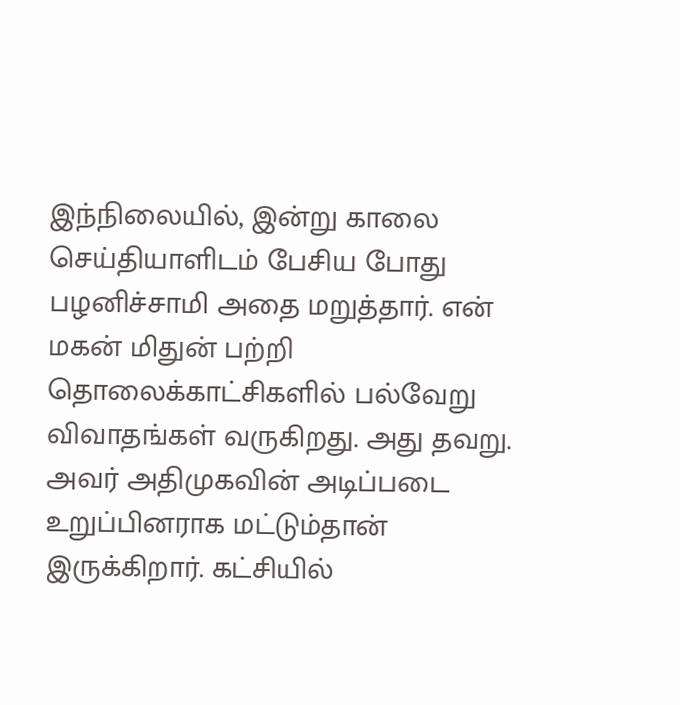இந்நிலையில், இன்று காலை செய்தியாளிடம் பேசிய போது பழனிச்சாமி அதை மறுத்தார். என் மகன் மிதுன் பற்றி தொலைக்காட்சிகளில் பல்வேறு விவாதங்கள் வருகிறது. அது தவறு. அவர் அதிமுகவின் அடிப்படை உறுப்பினராக மட்டும்தான் இருக்கிறார். கட்சியில்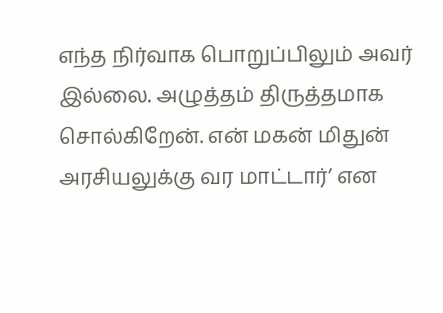எந்த நிர்வாக பொறுப்பிலும் அவர் இல்லை. அழுத்தம் திருத்தமாக சொல்கிறேன். என் மகன் மிதுன் அரசியலுக்கு வர மாட்டார்’ என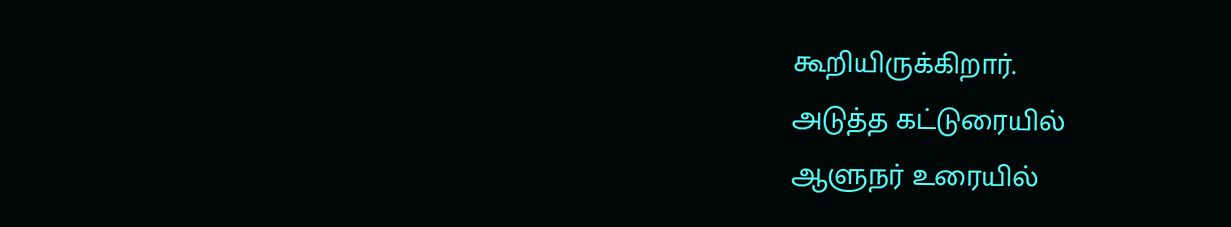கூறியிருக்கிறார்.
அடுத்த கட்டுரையில்
ஆளுநர் உரையில்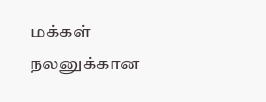மக்கள் நலனுக்கான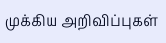முக்கிய அறிவிப்புகள்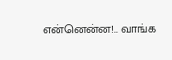என்னென்ன!.. வாங்க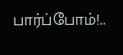பார்ப்போம்!..